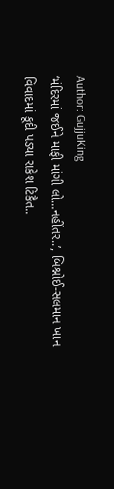Author: GujjuKing
‘મંદિરમાં જઈને માફી માંગી લો…નહીંતર..’, બિશ્નોઈ-સલમાન ખાન વિવાદમાં કૂદી પડ્યા રાકેશ ટિકૈત..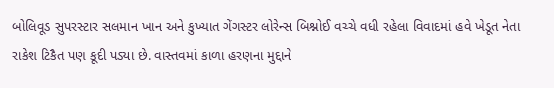બોલિવૂડ સુપરસ્ટાર સલમાન ખાન અને કુખ્યાત ગેંગસ્ટર લોરેન્સ બિશ્નોઈ વચ્ચે વધી રહેલા વિવાદમાં હવે ખેડૂત નેતા રાકેશ ટિકૈત પણ કૂદી પડ્યા છે. વાસ્તવમાં કાળા હરણના મુદ્દાને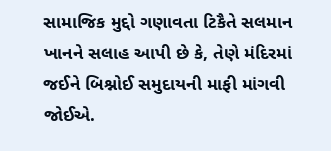સામાજિક મુદ્દો ગણાવતા ટિકૈતે સલમાન ખાનને સલાહ આપી છે કે, તેણે મંદિરમાં જઈને બિશ્નોઈ સમુદાયની માફી માંગવી જોઈએ.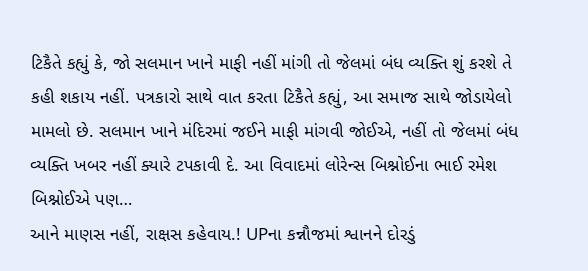ટિકૈતે કહ્યું કે, જો સલમાન ખાને માફી નહીં માંગી તો જેલમાં બંધ વ્યક્તિ શું કરશે તે કહી શકાય નહીં. પત્રકારો સાથે વાત કરતા ટિકૈતે કહ્યું, આ સમાજ સાથે જોડાયેલો મામલો છે. સલમાન ખાને મંદિરમાં જઈને માફી માંગવી જોઈએ, નહીં તો જેલમાં બંધ વ્યક્તિ ખબર નહીં ક્યારે ટપકાવી દે. આ વિવાદમાં લોરેન્સ બિશ્નોઈના ભાઈ રમેશ બિશ્નોઈએ પણ…
આને માણસ નહીં, રાક્ષસ કહેવાય.! UPના કન્નૌજમાં શ્વાનને દોરડું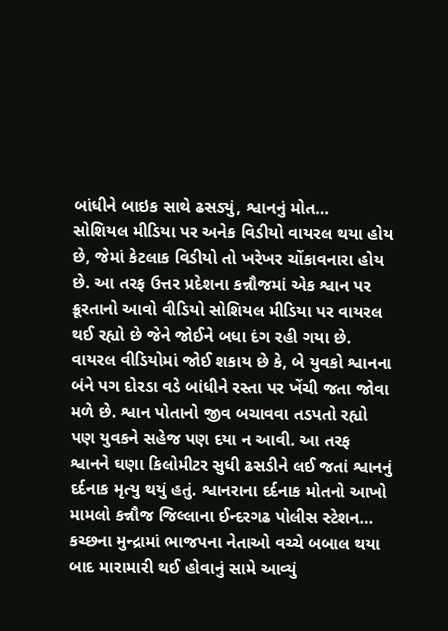બાંધીને બાઇક સાથે ઢસડ્યું, શ્વાનનું મોત…
સોશિયલ મીડિયા પર અનેક વિડીયો વાયરલ થયા હોય છે, જેમાં કેટલાક વિડીયો તો ખરેખર ચોંકાવનારા હોય છે. આ તરફ ઉત્તર પ્રદેશના કન્નૌજમાં એક શ્વાન પર ક્રૂરતાનો આવો વીડિયો સોશિયલ મીડિયા પર વાયરલ થઈ રહ્યો છે જેને જોઈને બધા દંગ રહી ગયા છે. વાયરલ વીડિયોમાં જોઈ શકાય છે કે, બે યુવકો શ્વાનના બંને પગ દોરડા વડે બાંધીને રસ્તા પર ખેંચી જતા જોવા મળે છે. શ્વાન પોતાનો જીવ બચાવવા તડપતો રહ્યો પણ યુવકને સહેજ પણ દયા ન આવી. આ તરફ શ્વાનને ઘણા કિલોમીટર સુધી ઢસડીને લઈ જતાં શ્વાનનું દર્દનાક મૃત્યુ થયું હતું. શ્વાનરાના દર્દનાક મોતનો આખો મામલો કન્નૌજ જિલ્લાના ઈન્દરગઢ પોલીસ સ્ટેશન…
કચ્છના મુન્દ્રામાં ભાજપના નેતાઓ વચ્ચે બબાલ થયા બાદ મારામારી થઈ હોવાનું સામે આવ્યું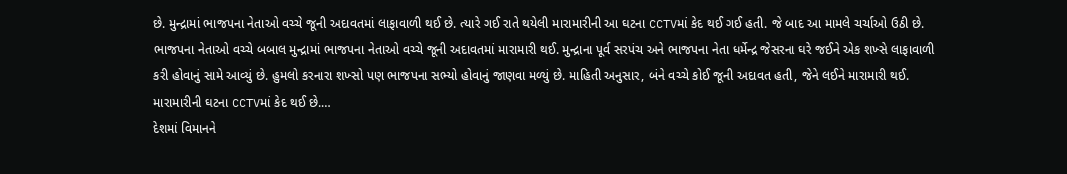છે. મુન્દ્રામાં ભાજપના નેતાઓ વચ્ચે જૂની અદાવતમાં લાફાવાળી થઈ છે. ત્યારે ગઈ રાતે થયેલી મારામારીની આ ઘટના CCTVમાં કેદ થઈ ગઈ હતી. જે બાદ આ મામલે ચર્ચાઓ ઉઠી છે. ભાજપના નેતાઓ વચ્ચે બબાલ મુન્દ્રામાં ભાજપના નેતાઓ વચ્ચે જૂની અદાવતમાં મારામારી થઈ. મુન્દ્રાના પૂર્વ સરપંચ અને ભાજપના નેતા ધર્મેન્દ્ર જેસરના ઘરે જઈને એક શખ્સે લાફાવાળી કરી હોવાનું સામે આવ્યું છે. હુમલો કરનારા શખ્સો પણ ભાજપના સભ્યો હોવાનું જાણવા મળ્યું છે. માહિતી અનુસાર, બંને વચ્ચે કોઈ જૂની અદાવત હતી, જેને લઈને મારામારી થઈ. મારામારીની ઘટના CCTVમાં કેદ થઈ છે.…
દેશમાં વિમાનને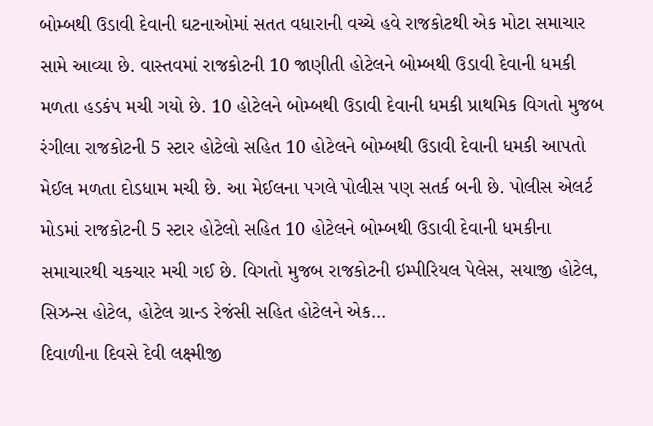બોમ્બથી ઉડાવી દેવાની ઘટનાઓમાં સતત વધારાની વચ્ચે હવે રાજકોટથી એક મોટા સમાચાર સામે આવ્યા છે. વાસ્તવમાં રાજકોટની 10 જાણીતી હોટેલને બોમ્બથી ઉડાવી દેવાની ધમકી મળતા હડકંપ મચી ગયો છે. 10 હોટેલને બોમ્બથી ઉડાવી દેવાની ધમકી પ્રાથમિક વિગતો મુજબ રંગીલા રાજકોટની 5 સ્ટાર હોટેલો સહિત 10 હોટેલને બોમ્બથી ઉડાવી દેવાની ધમકી આપતો મેઈલ મળતા દોડધામ મચી છે. આ મેઈલના પગલે પોલીસ પણ સતર્ક બની છે. પોલીસ એલર્ટ મોડમાં રાજકોટની 5 સ્ટાર હોટેલો સહિત 10 હોટેલને બોમ્બથી ઉડાવી દેવાની ધમકીના સમાચારથી ચકચાર મચી ગઈ છે. વિગતો મુજબ રાજકોટની ઇમ્પીરિયલ પેલેસ, સયાજી હોટેલ, સિઝન્સ હોટેલ, હોટેલ ગ્રાન્ડ રેજંસી સહિત હોટેલને એક…
દિવાળીના દિવસે દેવી લક્ષ્મીજી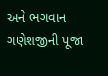અને ભગવાન ગણેશજીની પૂજા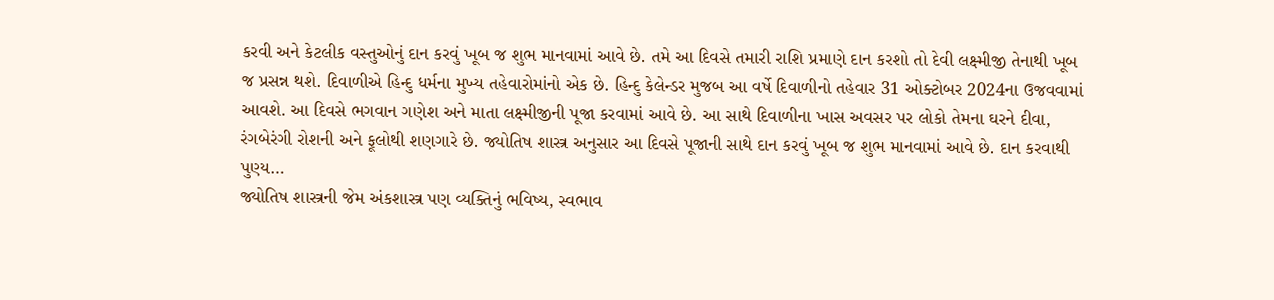કરવી અને કેટલીક વસ્તુઓનું દાન કરવું ખૂબ જ શુભ માનવામાં આવે છે. તમે આ દિવસે તમારી રાશિ પ્રમાણે દાન કરશો તો દેવી લક્ષ્મીજી તેનાથી ખૂબ જ પ્રસન્ન થશે. દિવાળીએ હિન્દુ ધર્મના મુખ્ય તહેવારોમાંનો એક છે. હિન્દુ કેલેન્ડર મુજબ આ વર્ષે દિવાળીનો તહેવાર 31 ઓક્ટોબર 2024ના ઉજવવામાં આવશે. આ દિવસે ભગવાન ગણેશ અને માતા લક્ષ્મીજીની પૂજા કરવામાં આવે છે. આ સાથે દિવાળીના ખાસ અવસર પર લોકો તેમના ઘરને દીવા, રંગબેરંગી રોશની અને ફૂલોથી શણગારે છે. જ્યોતિષ શાસ્ત્ર અનુસાર આ દિવસે પૂજાની સાથે દાન કરવું ખૂબ જ શુભ માનવામાં આવે છે. દાન કરવાથી પુણ્ય…
જ્યોતિષ શાસ્ત્રની જેમ અંકશાસ્ત્ર પણ વ્યક્તિનું ભવિષ્ય, સ્વભાવ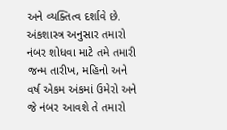અને વ્યક્તિત્વ દર્શાવે છે. અંકશાસ્ત્ર અનુસાર તમારો નંબર શોધવા માટે તમે તમારી જન્મ તારીખ, મહિનો અને વર્ષ એકમ અંકમાં ઉમેરો અને જે નંબર આવશે તે તમારો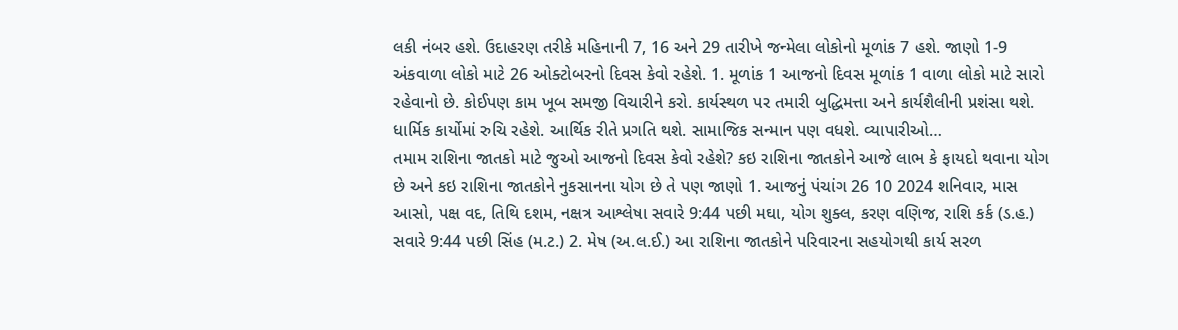લકી નંબર હશે. ઉદાહરણ તરીકે મહિનાની 7, 16 અને 29 તારીખે જન્મેલા લોકોનો મૂળાંક 7 હશે. જાણો 1-9 અંકવાળા લોકો માટે 26 ઓક્ટોબરનો દિવસ કેવો રહેશે. 1. મૂળાંક 1 આજનો દિવસ મૂળાંક 1 વાળા લોકો માટે સારો રહેવાનો છે. કોઈપણ કામ ખૂબ સમજી વિચારીને કરો. કાર્યસ્થળ પર તમારી બુદ્ધિમત્તા અને કાર્યશૈલીની પ્રશંસા થશે. ધાર્મિક કાર્યોમાં રુચિ રહેશે. આર્થિક રીતે પ્રગતિ થશે. સામાજિક સન્માન પણ વધશે. વ્યાપારીઓ…
તમામ રાશિના જાતકો માટે જુઓ આજનો દિવસ કેવો રહેશે? કઇ રાશિના જાતકોને આજે લાભ કે ફાયદો થવાના યોગ છે અને કઇ રાશિના જાતકોને નુકસાનના યોગ છે તે પણ જાણો 1. આજનું પંચાંગ 26 10 2024 શનિવાર, માસ આસો, પક્ષ વદ, તિથિ દશમ, નક્ષત્ર આશ્લેષા સવારે 9:44 પછી મઘા, યોગ શુક્લ, કરણ વણિજ, રાશિ કર્ક (ડ.હ.) સવારે 9:44 પછી સિંહ (મ.ટ.) 2. મેષ (અ.લ.ઈ.) આ રાશિના જાતકોને પરિવારના સહયોગથી કાર્ય સરળ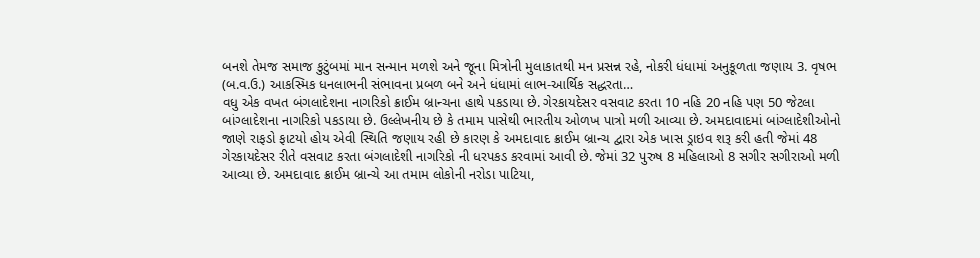બનશે તેમજ સમાજ કુટુંબમાં માન સન્માન મળશે અને જૂના મિત્રોની મુલાકાતથી મન પ્રસન્ન રહે, નોકરી ધંધામાં અનુકૂળતા જણાય 3. વૃષભ (બ.વ.ઉ.) આકસ્મિક ધનલાભની સંભાવના પ્રબળ બને અને ધંધામાં લાભ-આર્થિક સદ્ધરતા…
વધુ એક વખત બંગલાદેશના નાગરિકો ક્રાઈમ બ્રાન્ચના હાથે પકડાયા છે. ગેરકાયદેસર વસવાટ કરતા 10 નહિ 20 નહિ પણ 50 જેટલા બાંગ્લાદેશના નાગરિકો પકડાયા છે. ઉલ્લેખનીય છે કે તમામ પાસેથી ભારતીય ઓળખ પાત્રો મળી આવ્યા છે. અમદાવાદમાં બાંગ્લાદેશીઓનો જાણે રાફડો ફાટયો હોય એવી સ્થિતિ જણાય રહી છે કારણ કે અમદાવાદ ક્રાઈમ બ્રાન્ચ દ્વારા એક ખાસ ડ્રાઇવ શરૂ કરી હતી જેમાં 48 ગેરકાયદેસર રીતે વસવાટ કરતા બંગલાદેશી નાગરિકો ની ધરપકડ કરવામાં આવી છે. જેમાં 32 પુરુષ 8 મહિલાઓ 8 સગીર સગીરાઓ મળી આવ્યા છે. અમદાવાદ ક્રાઈમ બ્રાન્ચે આ તમામ લોકોની નરોડા પાટિયા,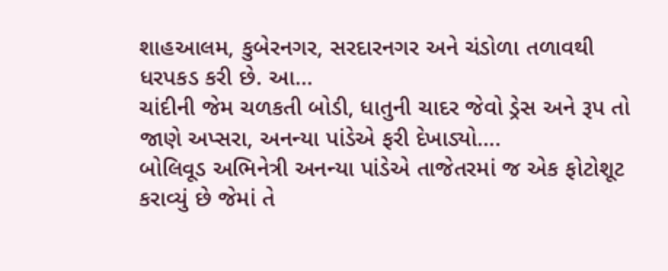શાહઆલમ, કુબેરનગર, સરદારનગર અને ચંડોળા તળાવથી ધરપકડ કરી છે. આ…
ચાંદીની જેમ ચળકતી બોડી, ધાતુની ચાદર જેવો ડ્રેસ અને રૂપ તો જાણે અપ્સરા, અનન્યા પાંડેએ ફરી દેખાડ્યો….
બોલિવૂડ અભિનેત્રી અનન્યા પાંડેએ તાજેતરમાં જ એક ફોટોશૂટ કરાવ્યું છે જેમાં તે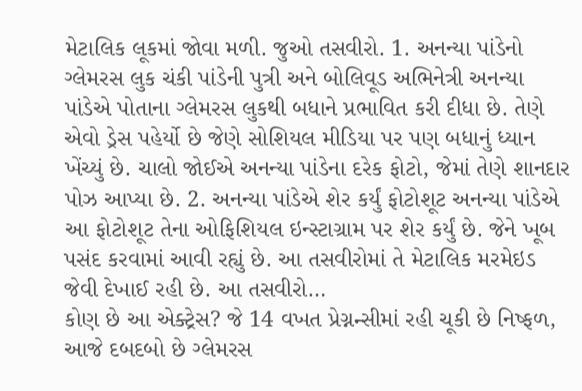મેટાલિક લૂકમાં જોવા મળી. જુઓ તસવીરો. 1. અનન્યા પાંડેનો ગ્લેમરસ લુક ચંકી પાંડેની પુત્રી અને બોલિવૂડ અભિનેત્રી અનન્યા પાંડેએ પોતાના ગ્લેમરસ લુકથી બધાને પ્રભાવિત કરી દીધા છે. તેણે એવો ડ્રેસ પહેર્યો છે જેણે સોશિયલ મીડિયા પર પણ બધાનું ધ્યાન ખેંચ્યું છે. ચાલો જોઈએ અનન્યા પાંડેના દરેક ફોટો, જેમાં તેણે શાનદાર પોઝ આપ્યા છે. 2. અનન્યા પાંડેએ શેર કર્યું ફોટોશૂટ અનન્યા પાંડેએ આ ફોટોશૂટ તેના ઓફિશિયલ ઇન્સ્ટાગ્રામ પર શેર કર્યું છે. જેને ખૂબ પસંદ કરવામાં આવી રહ્યું છે. આ તસવીરોમાં તે મેટાલિક મરમેઇડ જેવી દેખાઈ રહી છે. આ તસવીરો…
કોણ છે આ એક્ટ્રેસ? જે 14 વખત પ્રેગ્નન્સીમાં રહી ચૂકી છે નિષ્ફળ, આજે દબદબો છે ગ્લેમરસ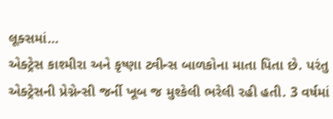લૂક્સમાં…
એક્ટ્રેસ કાશ્મીરા અને કૃષ્ણા ટ્વીન્સ બાળકોના માતા પિતા છે. પરંતુ એક્ટ્રેસની પ્રેગ્નેન્સી જર્ની ખૂબ જ મુશ્કેલી ભરેલી રહી હતી. 3 વર્ષમાં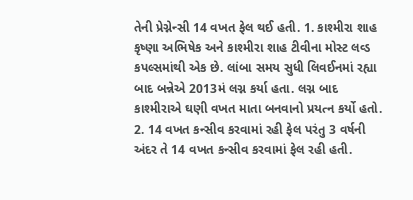તેની પ્રેગ્નેન્સી 14 વખત ફેલ થઈ હતી. 1. કાશ્મીરા શાહ કૃષ્ણા અભિષેક અને કાશ્મીરા શાહ ટીવીના મોસ્ટ લવ્ડ કપલ્સમાંથી એક છે. લાંબા સમય સુધી લિવઈનમાં રહ્યા બાદ બન્નેએ 2013મં લગ્ન કર્યા હતા. લગ્ન બાદ કાશ્મીરાએ ઘણી વખત માતા બનવાનો પ્રયત્ન કર્યો હતો. 2. 14 વખત કન્સીવ કરવામાં રહી ફેલ પરંતુ 3 વર્ષની અંદર તે 14 વખત કન્સીવ કરવામાં ફેલ રહી હતી.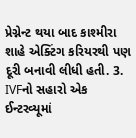પ્રેગ્નેન્ટ થયા બાદ કાશ્મીરા શાહે એક્ટિંગ કરિયરથી પણ દૂરી બનાવી લીધી હતી. 3. IVFનો સહારો એક ઈન્ટરવ્યૂમાં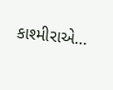કાશ્મીરાએ…